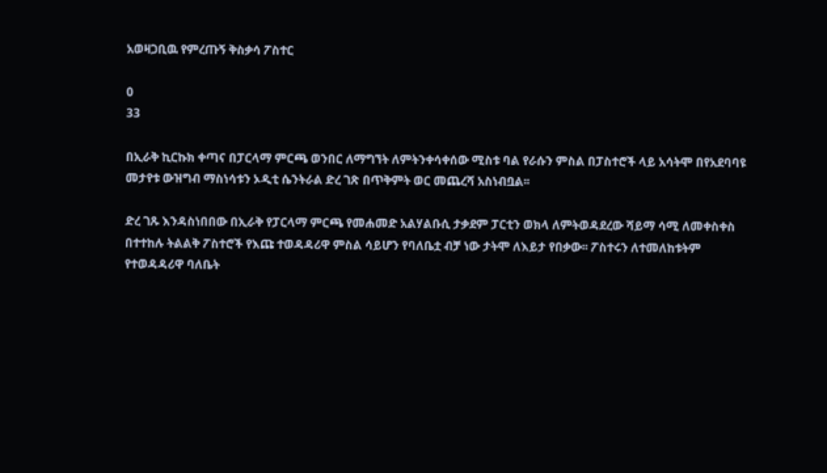አወዛጋቢዉ የምረጡኝ ቅስቃሳ ፖስተር

0
33

በኢራቅ ኪርኩክ ቀጣና በፓርላማ ምርጫ ወንበር ለማግኘት ለምትንቀሳቀሰው ሚስቱ ባል የራሱን ምስል በፓስተሮች ላይ አሳትሞ በየአደባባዩ መታየቱ ውዝግብ ማስነሳቱን ኦዲቲ ሴንትራል ድረ ገጽ በጥቅምት ወር መጨረሻ አስነብቧል፡፡

ድረ ገጹ እንዳስነበበው በኢራቅ የፓርላማ ምርጫ የመሐመድ አልሃልቡሲ ታቃደም ፓርቲን ወክላ ለምትወዳደረው ሻይማ ሳሚ ለመቀስቀስ በተተከሉ ትልልቅ ፖስተሮች የእጩ ተወዳዳሪዋ ምስል ሳይሆን የባለቤቷ ብቻ ነው ታትሞ ለእይታ የበቃው፡፡ ፖስተሩን ለተመለከቱትም የተወዳዳሪዋ ባለቤት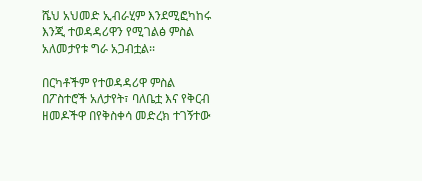ሼህ አህመድ ኢብራሂም እንደሚፎካከሩ እንጂ ተወዳዳሪዋን የሚገልፅ ምስል አለመታየቱ ግራ አጋብቷል፡፡

በርካቶችም የተወዳዳሪዋ ምስል በፖስተሮች አለታየት፣ ባለቤቷ እና የቅርብ ዘመዶችዋ በየቅስቀሳ መድረክ ተገኝተው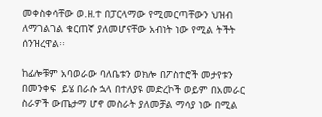መቀስቀሳቸው ወ.ዘ.ተ በፓርላማው የሚመርጣቸውን ህዝብ ለማገልገል ቁርጠኛ ያለመሆናቸው አብነት ነው የሚል ትችት ሰንዝረዋል፡፡

ከፊሎቹም አባወራው ባለቤቱን ወክሎ በፖስተሮች መታየቱን በመንቀፍ  ይሄ በራሱ ኋላ በተለያዩ መድረኮች ወይም በአመራር ስራዎች ውጤታማ ሆኖ መስራት ያለመቻል ማሳያ ነው በሚል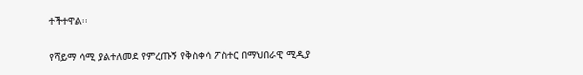ተችተዋል፡፡

የሻይማ ሳሚ ያልተለመደ የምረጡኝ የቅስቀሳ ፖስተር በማህበራዊ ሚዲያ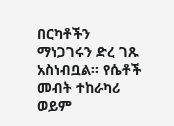በርካቶችን ማነጋገሩን ድረ ገጹ አስነብቧል፡፡ የሴቶች መብት ተከራካሪ ወይም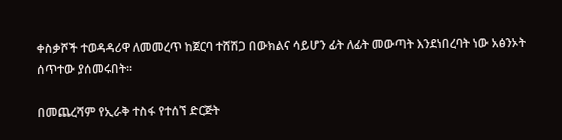ቀስቃሾች ተወዳዳሪዋ ለመመረጥ ከጀርባ ተሸሽጋ በውክልና ሳይሆን ፊት ለፊት መውጣት እንደነበረባት ነው አፅንኦት ሰጥተው ያሰመሩበት፡፡

በመጨረሻም የኢራቅ ተስፋ የተሰኘ ድርጅት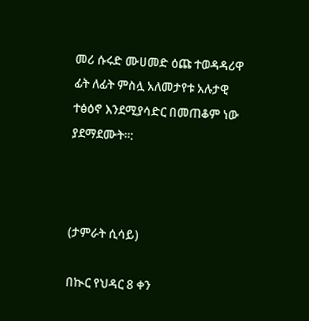መሪ ሱሩድ ሙሀመድ ዕጩ ተወዳዳሪዋ ፊት ለፊት ምስሏ አለመታየቱ አሉታዊ ተፅዕኖ እንደሚያሳድር በመጠቆም ነው ያደማደሙት፡፡:



(ታምራት ሲሳይ)

በኲር የህዳር 8 ቀን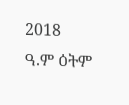2018 ዓ.ም ዕትም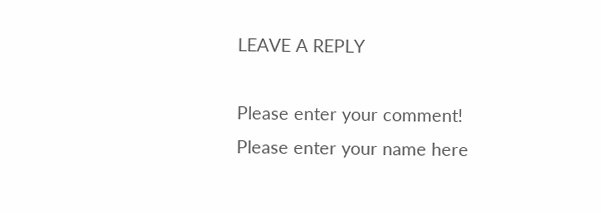LEAVE A REPLY

Please enter your comment!
Please enter your name here